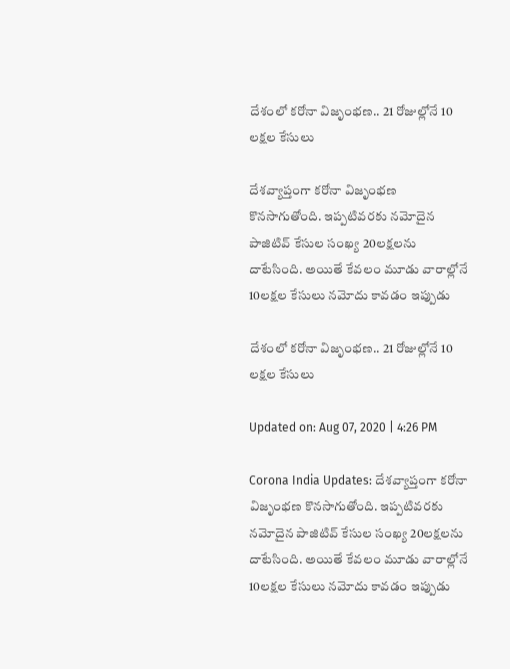దేశంలో కరోనా విజృంభణ.. 21 రోజుల్లోనే 10 లక్షల కేసులు

దేశవ్యాప్తంగా కరోనా విజృంభణ కొనసాగుతోంది. ఇప్పటివరకు నమోదైన పాజిటివ్ కేసుల సంఖ్య 20లక్షలను దాటేసింది. అయితే కేవలం మూడు వారాల్లోనే 10లక్షల కేసులు నమోదు కావడం ఇప్పుడు

దేశంలో కరోనా విజృంభణ.. 21 రోజుల్లోనే 10 లక్షల కేసులు

Updated on: Aug 07, 2020 | 4:26 PM

Corona India Updates: దేశవ్యాప్తంగా కరోనా విజృంభణ కొనసాగుతోంది. ఇప్పటివరకు నమోదైన పాజిటివ్ కేసుల సంఖ్య 20లక్షలను దాటేసింది. అయితే కేవలం మూడు వారాల్లోనే 10లక్షల కేసులు నమోదు కావడం ఇప్పుడు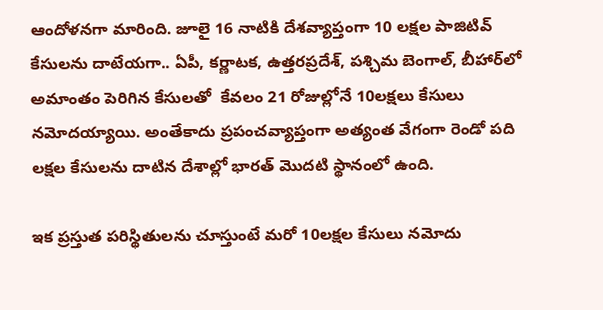ఆందోళనగా మారింది. జూలై 16 నాటికి దేశవ్యాప్తంగా 10 లక్షల పాజిటివ్‌ కేసులను దాటేయగా.. ఏపీ, కర్ణాటక, ఉత్తరప్రదేశ్‌, పశ్చిమ బెంగాల్‌, బీహార్‌లో అమాంతం పెరిగిన కేసులతో  కేవలం 21 రోజుల్లోనే 10లక్షలు కేసులు నమోదయ్యాయి. అంతేకాదు ప్రపంచవ్యాప్తంగా అత్యంత వేగంగా రెండో పది లక్షల కేసులను దాటిన దేశాల్లో భారత్‌ మొదటి స్థానంలో ఉంది.

ఇక ప్రస్తుత పరిస్థితులను చూస్తుంటే మరో 10లక్షల కేసులు నమోదు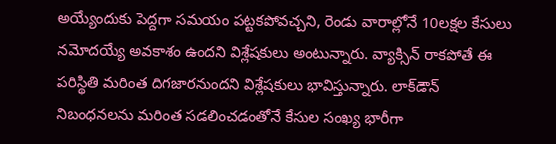అయ్యేందుకు పెద్దగా సమయం పట్టకపోవచ్చని, రెండు వారాల్లోనే 10లక్షల కేసులు నమోదయ్యే అవకాశం ఉందని విశ్లేషకులు అంటున్నారు. వ్యాక్సిన్‌ రాకపోతే ఈ పరిస్థితి మరింత దిగజారనుందని విశ్లేషకులు భావిస్తున్నారు. లాక్‌డౌన్‌ నిబంధనలను మరింత సడలించడంతోనే కేసుల సంఖ్య భారీగా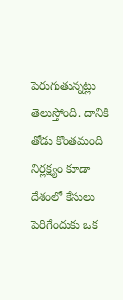పెరుగుతున్నట్లు తెలుస్తోంది. దానికి తోడు కొంతమంది నిర్లక్ష్యం కూడా దేశంలో కేసులు పెరిగేందుకు ఒక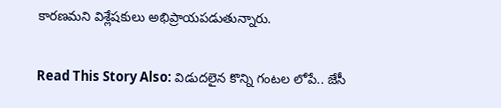కారణమని విశ్లేషకులు అభిప్రాయపడుతున్నారు.

Read This Story Also: విడుదలైన కొన్ని గంటల లోపే.. జేసీ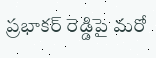ప్రభాకర్ రెడ్డిపై మరో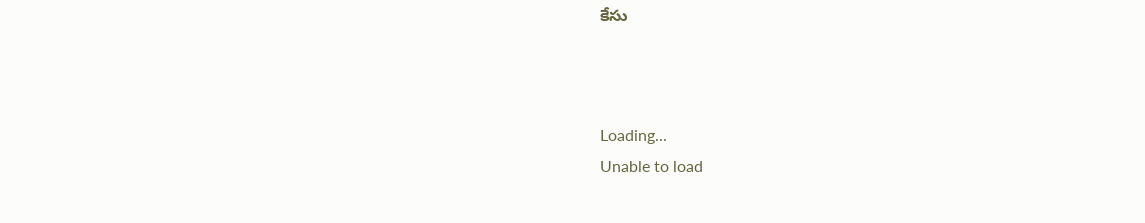కేసు



Loading...
Unable to load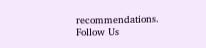recommendations.
Follow Us